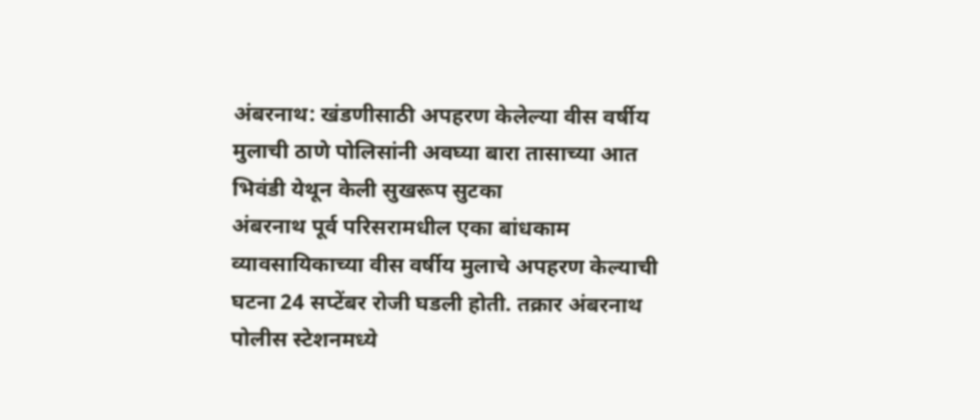अंबरनाथ: खंडणीसाठी अपहरण केलेल्या वीस वर्षीय मुलाची ठाणे पोलिसांनी अवघ्या बारा तासाच्या आत भिवंडी येथून केली सुखरूप सुटका
अंबरनाथ पूर्व परिसरामधील एका बांधकाम व्यावसायिकाच्या वीस वर्षीय मुलाचे अपहरण केल्याची घटना 24 सप्टेंबर रोजी घडली होती. तक्रार अंबरनाथ पोलीस स्टेशनमध्ये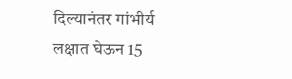दिल्यानंतर गांभीर्य लक्षात घेऊन 15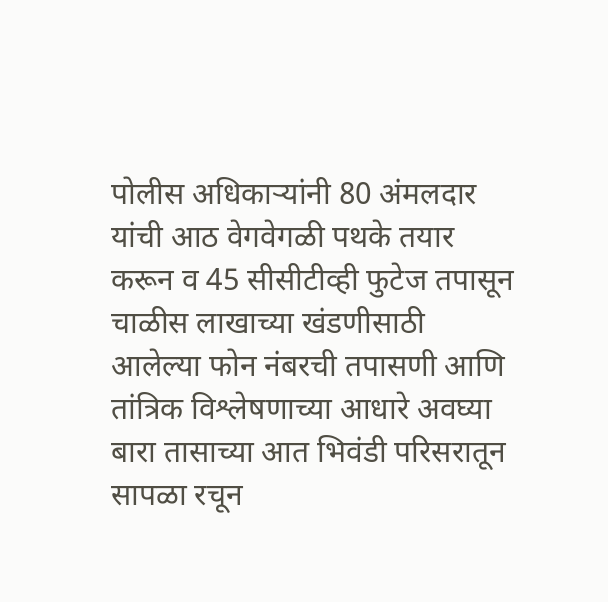पोलीस अधिकाऱ्यांनी 80 अंमलदार यांची आठ वेगवेगळी पथके तयार करून व 45 सीसीटीव्ही फुटेज तपासून चाळीस लाखाच्या खंडणीसाठी आलेल्या फोन नंबरची तपासणी आणि तांत्रिक विश्लेषणाच्या आधारे अवघ्या बारा तासाच्या आत भिवंडी परिसरातून सापळा रचून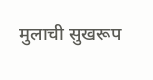मुलाची सुखरूप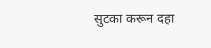सुटका करून दहा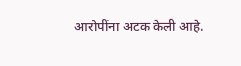आरोपींना अटक केली आहे.